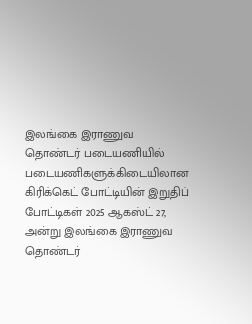இலங்கை இராணுவ தொண்டர் படையணியில் படையணிகளுக்கிடையிலான கிரிக்கெட் போட்டியின் இறுதிப் போட்டிகள் 2025 ஆகஸ்ட் 27, அன்று இலங்கை இராணுவ தொண்டர்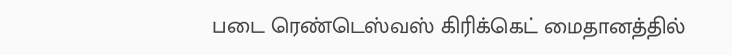படை ரெண்டெஸ்வஸ் கிரிக்கெட் மைதானத்தில்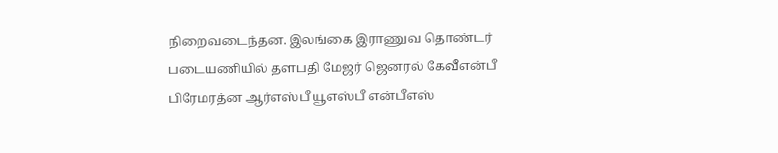நிறைவடைந்தன. இலங்கை இராணுவ தொண்டர் படையணியில் தளபதி மேஜர் ஜெனரல் கேவீஎன்பீ பிரேமரத்ன ஆர்எஸ்பீ யூஎஸ்பீ என்பீஎஸ்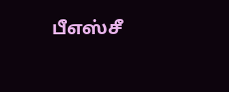பீஎஸ்சீ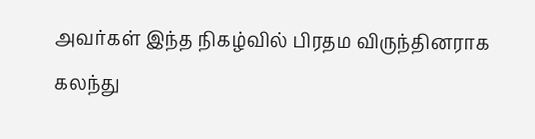அவர்கள் இந்த நிகழ்வில் பிரதம விருந்தினராக கலந்து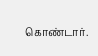கொண்டார்.